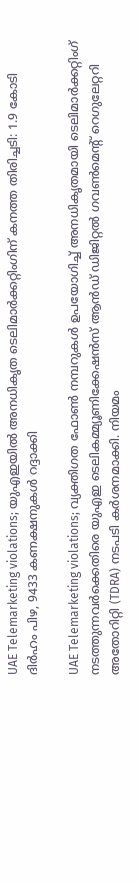UAE Telemarketing violations; യുഎഇയിൽ അനധികൃത ടെലിമാർക്കറ്റിംഗിന് കനത്ത തിരിച്ചടി: 1.9 കോടി ദിർഹം പിഴ, 9433 കണക്ഷനുകൾ റദ്ദാക്കി

UAE Telemarketing violations; വ്യക്തിഗത ഫോൺ നമ്പറുകൾ ഉപയോഗിച്ച് അനധികൃതമായി ടെലിമാർക്കറ്റിംഗ് നടത്തുന്നവർക്കെതിരെ യുഎഇ ടെലികമ്മ്യൂണിക്കേഷൻസ് ആൻഡ് ഡിജിറ്റൽ ഗവൺമെന്റ് റെഗുലേറ്ററി അതോറിറ്റി (TDRA) നടപടി കർശനമാക്കി. നിയമം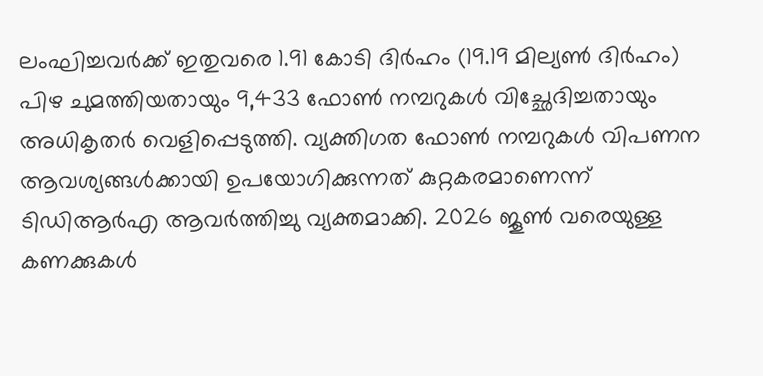ലംഘിച്ചവർക്ക് ഇതുവരെ 1.91 കോടി ദിർഹം (19.19 മില്യൺ ദിർഹം) പിഴ ചുമത്തിയതായും 9,433 ഫോൺ നമ്പറുകൾ വിച്ഛേദിച്ചതായും അധികൃതർ വെളിപ്പെടുത്തി. വ്യക്തിഗത ഫോൺ നമ്പറുകൾ വിപണന ആവശ്യങ്ങൾക്കായി ഉപയോഗിക്കുന്നത് കുറ്റകരമാണെന്ന് ടിഡിആർഎ ആവർത്തിച്ചു വ്യക്തമാക്കി. 2026 ജൂൺ വരെയുള്ള കണക്കുകൾ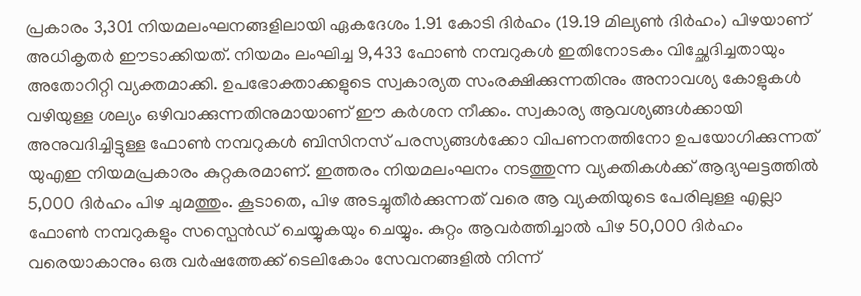പ്രകാരം 3,301 നിയമലംഘനങ്ങളിലായി ഏകദേശം 1.91 കോടി ദിർഹം (19.19 മില്യൺ ദിർഹം) പിഴയാണ് അധികൃതർ ഈടാക്കിയത്. നിയമം ലംഘിച്ച 9,433 ഫോൺ നമ്പറുകൾ ഇതിനോടകം വിച്ഛേദിച്ചതായും അതോറിറ്റി വ്യക്തമാക്കി. ഉപഭോക്താക്കളുടെ സ്വകാര്യത സംരക്ഷിക്കുന്നതിനും അനാവശ്യ കോളുകൾ വഴിയുള്ള ശല്യം ഒഴിവാക്കുന്നതിനുമായാണ് ഈ കർശന നീക്കം. സ്വകാര്യ ആവശ്യങ്ങൾക്കായി അനുവദിച്ചിട്ടുള്ള ഫോൺ നമ്പറുകൾ ബിസിനസ് പരസ്യങ്ങൾക്കോ വിപണനത്തിനോ ഉപയോഗിക്കുന്നത് യുഎഇ നിയമപ്രകാരം കുറ്റകരമാണ്. ഇത്തരം നിയമലംഘനം നടത്തുന്ന വ്യക്തികൾക്ക് ആദ്യഘട്ടത്തിൽ 5,000 ദിർഹം പിഴ ചുമത്തും. കൂടാതെ, പിഴ അടച്ചുതീർക്കുന്നത് വരെ ആ വ്യക്തിയുടെ പേരിലുള്ള എല്ലാ ഫോൺ നമ്പറുകളും സസ്പെൻഡ് ചെയ്യുകയും ചെയ്യും. കുറ്റം ആവർത്തിച്ചാൽ പിഴ 50,000 ദിർഹം വരെയാകാനും ഒരു വർഷത്തേക്ക് ടെലികോം സേവനങ്ങളിൽ നിന്ന്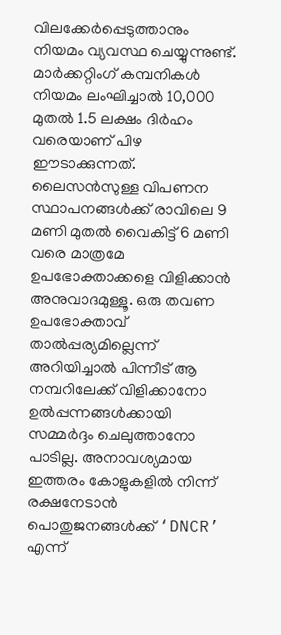വിലക്കേർപ്പെടുത്താനും നിയമം വ്യവസ്ഥ ചെയ്യുന്നുണ്ട്. മാർക്കറ്റിംഗ് കമ്പനികൾ നിയമം ലംഘിച്ചാൽ 10,000 മുതൽ 1.5 ലക്ഷം ദിർഹം വരെയാണ് പിഴ ഈടാക്കുന്നത്. ലൈസൻസുള്ള വിപണന സ്ഥാപനങ്ങൾക്ക് രാവിലെ 9 മണി മുതൽ വൈകിട്ട് 6 മണി വരെ മാത്രമേ ഉപഭോക്താക്കളെ വിളിക്കാൻ അനുവാദമുള്ളൂ. ഒരു തവണ ഉപഭോക്താവ് താൽപ്പര്യമില്ലെന്ന് അറിയിച്ചാൽ പിന്നീട് ആ നമ്പറിലേക്ക് വിളിക്കാനോ ഉൽപ്പന്നങ്ങൾക്കായി സമ്മർദ്ദം ചെലുത്താനോ പാടില്ല. അനാവശ്യമായ ഇത്തരം കോളുകളിൽ നിന്ന് രക്ഷനേടാൻ പൊതുജനങ്ങൾക്ക് ‘DNCR’ എന്ന്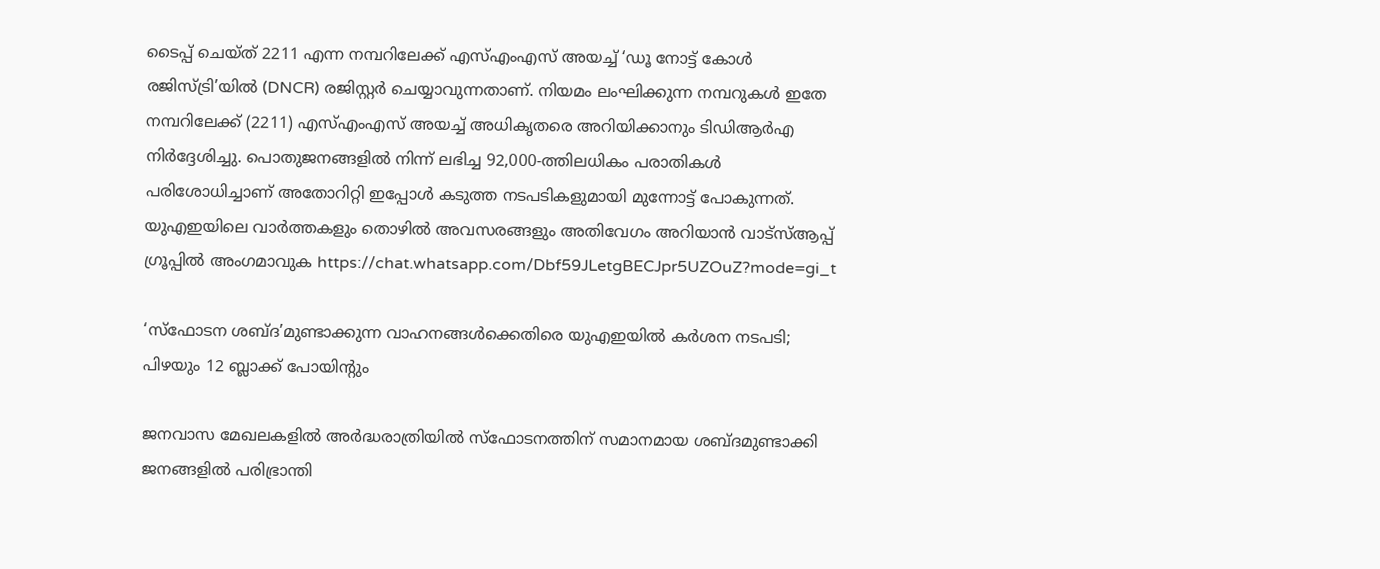ടൈപ്പ് ചെയ്ത് 2211 എന്ന നമ്പറിലേക്ക് എസ്എംഎസ് അയച്ച് ‘ഡൂ നോട്ട് കോൾ രജിസ്ട്രി’യിൽ (DNCR) രജിസ്റ്റർ ചെയ്യാവുന്നതാണ്. നിയമം ലംഘിക്കുന്ന നമ്പറുകൾ ഇതേ നമ്പറിലേക്ക് (2211) എസ്എംഎസ് അയച്ച് അധികൃതരെ അറിയിക്കാനും ടിഡിആർഎ നിർദ്ദേശിച്ചു. പൊതുജനങ്ങളിൽ നിന്ന് ലഭിച്ച 92,000-ത്തിലധികം പരാതികൾ പരിശോധിച്ചാണ് അതോറിറ്റി ഇപ്പോൾ കടുത്ത നടപടികളുമായി മുന്നോട്ട് പോകുന്നത്. യുഎഇയിലെ വാർത്തകളും തൊഴിൽ അവസരങ്ങളും അതിവേഗം അറിയാൻ വാട്സ്ആപ്പ് ഗ്രൂപ്പിൽ അംഗമാവുക https://chat.whatsapp.com/Dbf59JLetgBECJpr5UZOuZ?mode=gi_t

‘സ്ഫോടന ശബ്ദ’മുണ്ടാക്കുന്ന വാഹനങ്ങൾക്കെതിരെ യുഎഇയിൽ കർശന നടപടി; പിഴയും 12 ബ്ലാക്ക് പോയിന്റും

ജനവാസ മേഖലകളിൽ അർദ്ധരാത്രിയിൽ സ്ഫോടനത്തിന് സമാനമായ ശബ്ദമുണ്ടാക്കി ജനങ്ങളിൽ പരിഭ്രാന്തി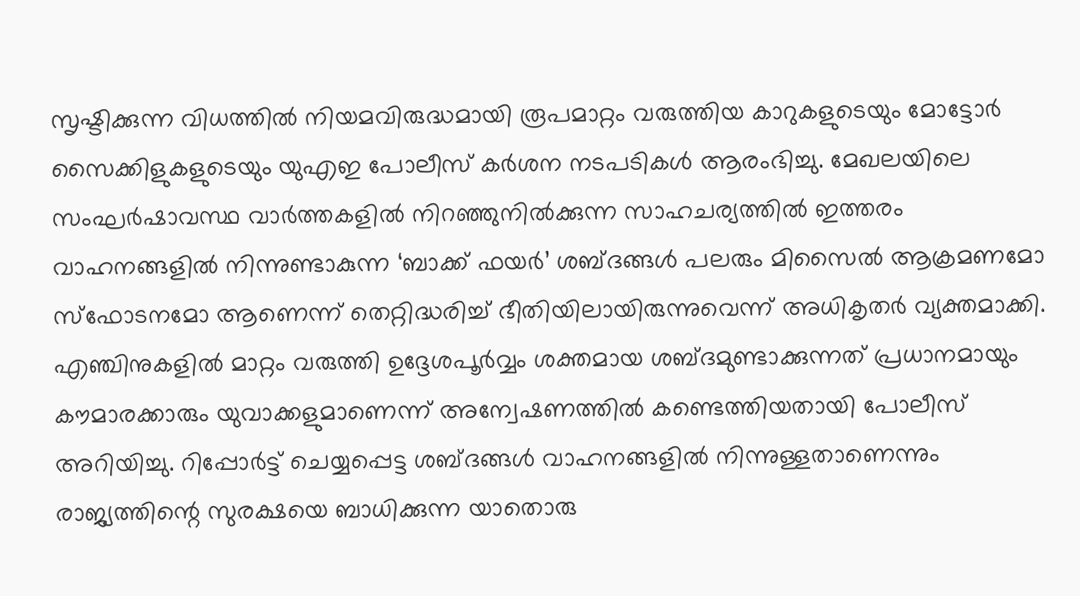സൃഷ്ടിക്കുന്ന വിധത്തിൽ നിയമവിരുദ്ധമായി രൂപമാറ്റം വരുത്തിയ കാറുകളുടെയും മോട്ടോർ സൈക്കിളുകളുടെയും യുഎഇ പോലീസ് കർശന നടപടികൾ ആരംഭിച്ചു. മേഖലയിലെ സംഘർഷാവസ്ഥ വാർത്തകളിൽ നിറഞ്ഞുനിൽക്കുന്ന സാഹചര്യത്തിൽ ഇത്തരം വാഹനങ്ങളിൽ നിന്നുണ്ടാകുന്ന ‘ബാക്ക് ഫയർ’ ശബ്ദങ്ങൾ പലരും മിസൈൽ ആക്രമണമോ സ്ഫോടനമോ ആണെന്ന് തെറ്റിദ്ധരിച്ച് ഭീതിയിലായിരുന്നുവെന്ന് അധികൃതർ വ്യക്തമാക്കി. എഞ്ചിനുകളിൽ മാറ്റം വരുത്തി ഉദ്ദേശപൂർവ്വം ശക്തമായ ശബ്ദമുണ്ടാക്കുന്നത് പ്രധാനമായും കൗമാരക്കാരും യുവാക്കളുമാണെന്ന് അന്വേഷണത്തിൽ കണ്ടെത്തിയതായി പോലീസ് അറിയിച്ചു. റിപ്പോർട്ട് ചെയ്യപ്പെട്ട ശബ്ദങ്ങൾ വാഹനങ്ങളിൽ നിന്നുള്ളതാണെന്നും രാജ്യത്തിന്റെ സുരക്ഷയെ ബാധിക്കുന്ന യാതൊരു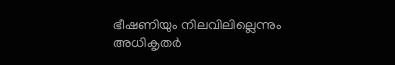ഭീഷണിയും നിലവിലില്ലെന്നും അധികൃതർ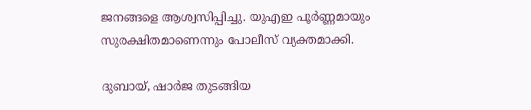ജനങ്ങളെ ആശ്വസിപ്പിച്ചു. യുഎഇ പൂർണ്ണമായും സുരക്ഷിതമാണെന്നും പോലീസ് വ്യക്തമാക്കി.

ദുബായ്, ഷാർജ തുടങ്ങിയ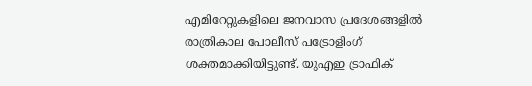എമിറേറ്റുകളിലെ ജനവാസ പ്രദേശങ്ങളിൽ രാത്രികാല പോലീസ് പട്രോളിംഗ് ശക്തമാക്കിയിട്ടുണ്ട്. യുഎഇ ട്രാഫിക്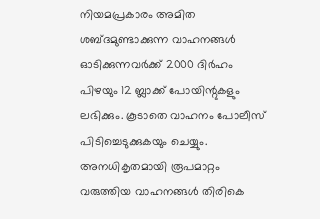നിയമപ്രകാരം അമിത ശബ്ദമുണ്ടാക്കുന്ന വാഹനങ്ങൾ ഓടിക്കുന്നവർക്ക് 2000 ദിർഹം പിഴയും 12 ബ്ലാക്ക് പോയിന്റുകളും ലഭിക്കും. കൂടാതെ വാഹനം പോലീസ് പിടിച്ചെടുക്കുകയും ചെയ്യും. അനധികൃതമായി രൂപമാറ്റം വരുത്തിയ വാഹനങ്ങൾ തിരികെ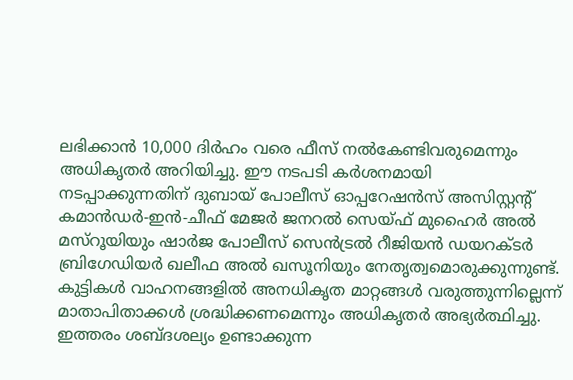ലഭിക്കാൻ 10,000 ദിർഹം വരെ ഫീസ് നൽകേണ്ടിവരുമെന്നും അധികൃതർ അറിയിച്ചു. ഈ നടപടി കർശനമായി നടപ്പാക്കുന്നതിന് ദുബായ് പോലീസ് ഓപ്പറേഷൻസ് അസിസ്റ്റന്റ് കമാൻഡർ-ഇൻ-ചീഫ് മേജർ ജനറൽ സെയ്ഫ് മുഹൈർ അൽ മസ്‌റൂയിയും ഷാർജ പോലീസ് സെൻട്രൽ റീജിയൻ ഡയറക്ടർ ബ്രിഗേഡിയർ ഖലീഫ അൽ ഖസൂനിയും നേതൃത്വമൊരുക്കുന്നുണ്ട്. കുട്ടികൾ വാഹനങ്ങളിൽ അനധികൃത മാറ്റങ്ങൾ വരുത്തുന്നില്ലെന്ന് മാതാപിതാക്കൾ ശ്രദ്ധിക്കണമെന്നും അധികൃതർ അഭ്യർത്ഥിച്ചു. ഇത്തരം ശബ്ദശല്യം ഉണ്ടാക്കുന്ന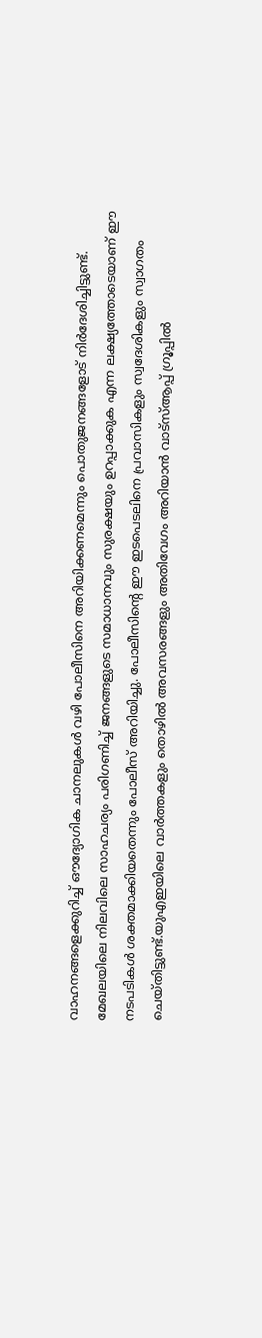വാഹനങ്ങളെക്കുറിച്ച് ഔദ്യോഗിക ചാനലുകൾ വഴി പോലീസിനെ അറിയിക്കണമെന്നും പൊതുജനങ്ങളോട് നിർദേശിച്ചിട്ടുണ്ട്. മേഖലയിലെ നിലവിലെ സാഹചര്യം പരിഗണിച്ച് ജനങ്ങളുടെ സമാധാനവും സുരക്ഷയും ഉറപ്പാക്കുക എന്ന ലക്ഷ്യത്തോടെയാണ് ഈ നടപടികൾ ശക്തമാക്കിയതെന്നും പോലീസ് അറിയിച്ചു. പോലീസിന്റെ ഈ ഇടപെടലിനെ പ്രവാസികളും സ്വദേശികളും സ്വാഗതം ചെയ്തിട്ടുണ്ട്.യുഎഇയിലെ വാർത്തകളും തൊഴിൽ അവസരങ്ങളും അതിവേഗം അറിയാൻ വാട്സ്ആപ്പ് ഗ്രൂപ്പിൽ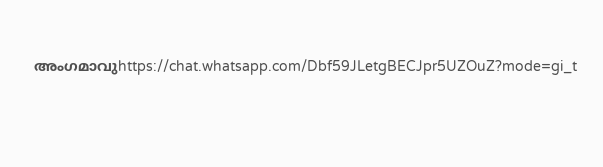അംഗമാവുhttps://chat.whatsapp.com/Dbf59JLetgBECJpr5UZOuZ?mode=gi_t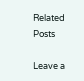Related Posts

Leave a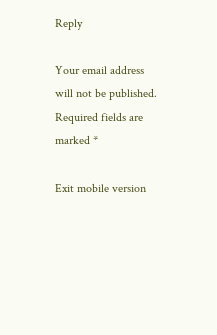Reply

Your email address will not be published. Required fields are marked *

Exit mobile version